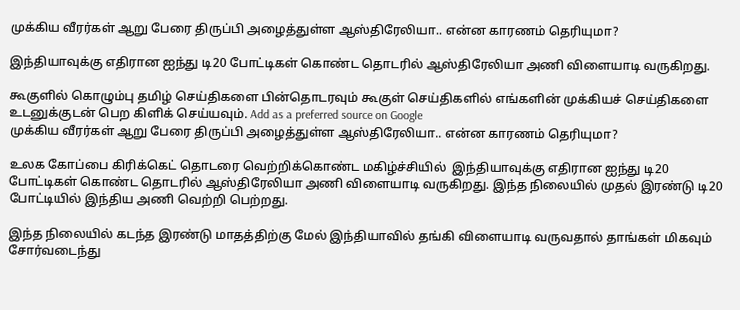முக்கிய வீரர்கள் ஆறு பேரை திருப்பி அழைத்துள்ள ஆஸ்திரேலியா.. என்ன காரணம் தெரியுமா?

இந்தியாவுக்கு எதிரான ஐந்து டி20 போட்டிகள் கொண்ட தொடரில் ஆஸ்திரேலியா அணி விளையாடி வருகிறது.

கூகுளில் கொழும்பு தமிழ் செய்திகளை பின்தொடரவும் கூகுள் செய்திகளில் எங்களின் முக்கியச் செய்திகளை உடனுக்குடன் பெற கிளிக் செய்யவும். Add as a preferred source on Google
முக்கிய வீரர்கள் ஆறு பேரை திருப்பி அழைத்துள்ள ஆஸ்திரேலியா.. என்ன காரணம் தெரியுமா?

உலக கோப்பை கிரிக்கெட் தொடரை வெற்றிக்கொண்ட மகிழ்ச்சியில்  இந்தியாவுக்கு எதிரான ஐந்து டி20 போட்டிகள் கொண்ட தொடரில் ஆஸ்திரேலியா அணி விளையாடி வருகிறது. இந்த நிலையில் முதல் இரண்டு டி20 போட்டியில் இந்திய அணி வெற்றி பெற்றது.

இந்த நிலையில் கடந்த இரண்டு மாதத்திற்கு மேல் இந்தியாவில் தங்கி விளையாடி வருவதால் தாங்கள் மிகவும் சோர்வடைந்து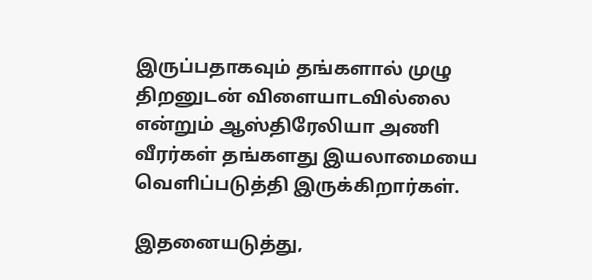இருப்பதாகவும் தங்களால் முழு திறனுடன் விளையாடவில்லை என்றும் ஆஸ்திரேலியா அணி வீரர்கள் தங்களது இயலாமையை வெளிப்படுத்தி இருக்கிறார்கள்.

இதனையடுத்து,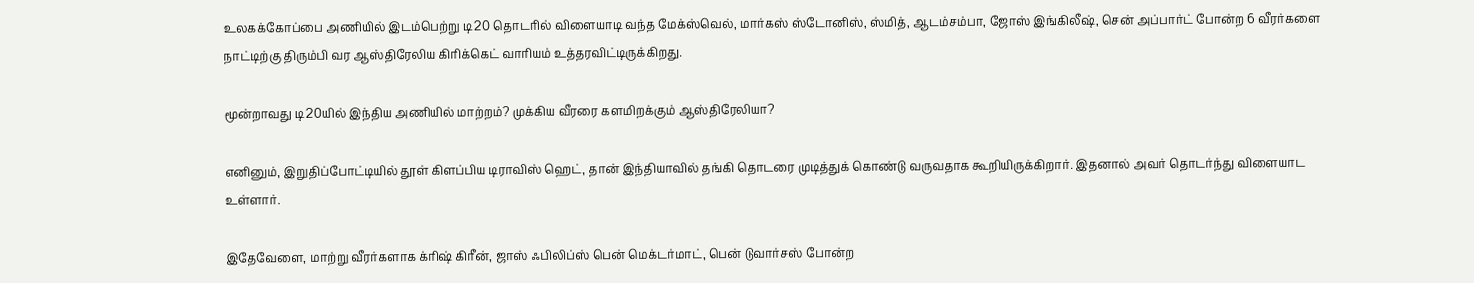உலகக்கோப்பை அணியில் இடம்பெற்று டி20 தொடரில் விளையாடி வந்த மேக்ஸ்வெல், மார்கஸ் ஸ்டோனிஸ், ஸ்மித், ஆடம்சம்பா, ஜோஸ் இங்கிலீஷ், சென் அப்பார்ட் போன்ற 6 வீரர்களை நாட்டிற்கு திரும்பி வர ஆஸ்திரேலிய கிரிக்கெட் வாரியம் உத்தரவிட்டிருக்கிறது.

மூன்றாவது டி20யில் இந்திய அணியில் மாற்றம்? முக்கிய வீரரை களமிறக்கும் ஆஸ்திரேலியா?

எனினும், இறுதிப்போட்டியில் தூள் கிளப்பிய டிராவிஸ் ஹெட், தான் இந்தியாவில் தங்கி தொடரை முடித்துக் கொண்டு வருவதாக கூறியிருக்கிறார். இதனால் அவர் தொடர்ந்து விளையாட உள்ளார்.

இதேவேளை, மாற்று வீரர்களாக க்ரிஷ் கிரீன், ஜாஸ் ஃபிலிப்ஸ் பென் மெக்டர்மாட், பென் டுவார்சஸ் போன்ற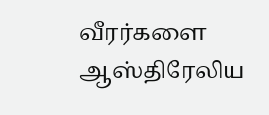வீரர்களை ஆஸ்திரேலிய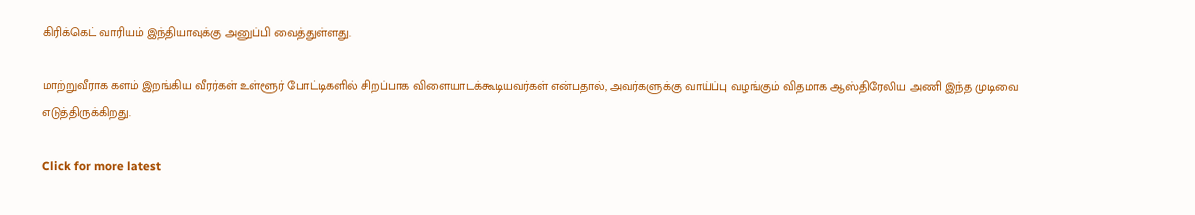கிரிக்கெட் வாரியம் இந்தியாவுக்கு அனுப்பி வைத்துள்ளது.

மாற்றுவீராக களம் இறங்கிய வீரர்கள் உள்ளூர் போட்டிகளில் சிறப்பாக விளையாடக்கூடியவர்கள் என்பதால், அவர்களுக்கு வாய்ப்பு வழங்கும் விதமாக ஆஸ்திரேலிய அணி இந்த முடிவை எடுத்திருக்கிறது.

Click for more latest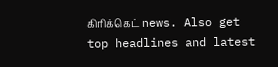கிரிக்கெட் news. Also get top headlines and latest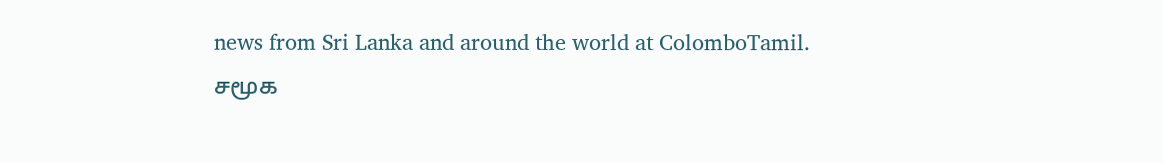news from Sri Lanka and around the world at ColomboTamil.
சமூக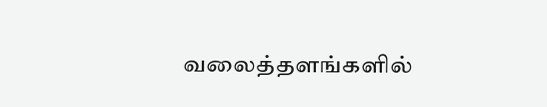வலைத்தளங்களில்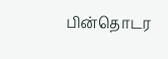பின்தொடர